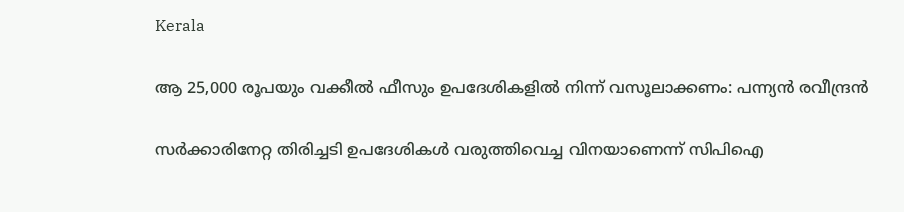Kerala

ആ 25,000 രൂപയും വക്കീല്‍ ഫീസും ഉപദേശികളില്‍ നിന്ന് വസൂലാക്കണം: പന്ന്യന്‍ രവീന്ദ്രന്‍

സര്‍ക്കാരിനേറ്റ തിരിച്ചടി ഉപദേശികള്‍ വരുത്തിവെച്ച വിനയാണെന്ന് സിപിഐ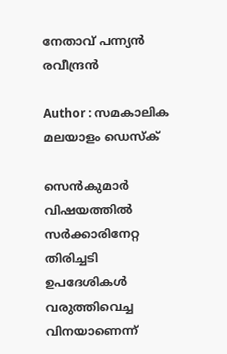നേതാവ് പന്ന്യന്‍ രവീന്ദ്രന്‍

Author : സമകാലിക മലയാളം ഡെസ്ക്

സെന്‍കുമാര്‍ വിഷയത്തില്‍ സര്‍ക്കാരിനേറ്റ തിരിച്ചടി ഉപദേശികള്‍ വരുത്തിവെച്ച വിനയാണെന്ന്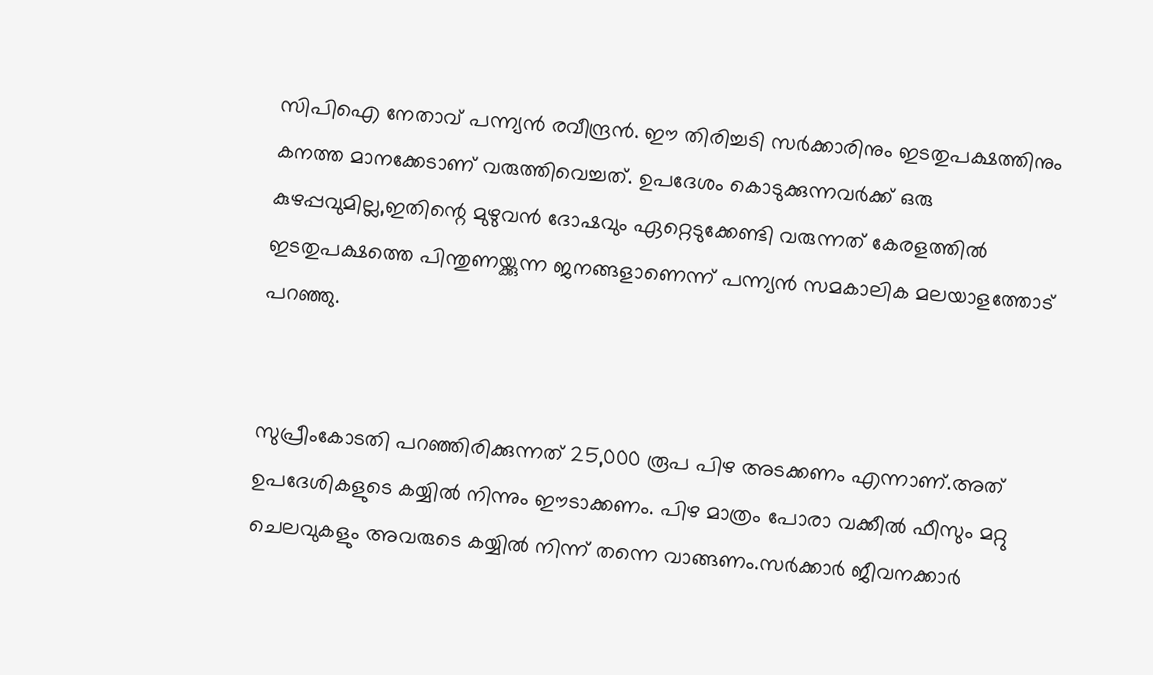സിപിഐ നേതാവ് പന്ന്യന്‍ രവീന്ദ്രന്‍. ഈ തിരിച്ചടി സര്‍ക്കാരിനും ഇടതുപക്ഷത്തിനും കനത്ത മാനക്കേടാണ് വരുത്തിവെച്ചത്. ഉപദേശം കൊടുക്കുന്നവര്‍ക്ക് ഒരു കുഴപ്പവുമില്ല,ഇതിന്റെ മുഴുവന്‍ ദോഷവും ഏറ്റെടുക്കേണ്ടി വരുന്നത് കേരളത്തില്‍ ഇടതുപക്ഷത്തെ പിന്തുണയ്ക്കുന്ന ജനങ്ങളാണെന്ന് പന്ന്യന്‍ സമകാലിക മലയാളത്തോട് പറഞ്ഞു.


സുപ്രീംകോടതി പറഞ്ഞിരിക്കുന്നത് 25,000 രൂപ പിഴ അടക്കണം എന്നാണ്.അത് ഉപദേശികളുടെ കയ്യില്‍ നിന്നും ഈടാക്കണം. പിഴ മാത്രം പോരാ വക്കീല്‍ ഫീസും മറ്റു ചെലവുകളും അവരുടെ കയ്യില്‍ നിന്ന് തന്നെ വാങ്ങണം.സര്‍ക്കാര്‍ ജീവനക്കാര്‍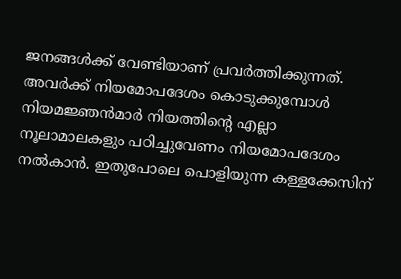ജനങ്ങള്‍ക്ക് വേണ്ടിയാണ് പ്രവര്‍ത്തിക്കുന്നത്.  അവര്‍ക്ക് നിയമോപദേശം കൊടുക്കുമ്പോള്‍ നിയമജ്ഞന്‍മാര്‍ നിയത്തിന്റെ എല്ലാ നൂലാമാലകളും പഠിച്ചുവേണം നിയമോപദേശം നല്‍കാന്‍. ഇതുപോലെ പൊളിയുന്ന കള്ളക്കേസിന്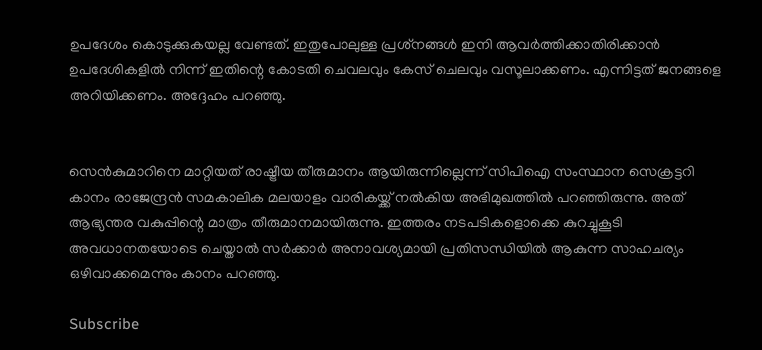ഉപദേശം കൊടുക്കുകയല്ല വേണ്ടത്. ഇതുപോലുള്ള പ്രശ്‌നങ്ങള്‍ ഇനി ആവര്‍ത്തിക്കാതിരിക്കാന്‍ ഉപദേശികളില്‍ നിന്ന് ഇതിന്റെ കോടതി ചെവലവും കേസ് ചെലവും വസൂലാക്കണം. എന്നിട്ടത് ജനങ്ങളെ അറിയിക്കണം. അദ്ദേഹം പറഞ്ഞു.


സെന്‍കുമാറിനെ മാറ്റിയത് രാഷ്ട്രീയ തീരുമാനം ആയിരുന്നില്ലെന്ന് സിപിഐ സംസ്ഥാന സെക്രട്ടറി കാനം രാജേന്ദ്രന്‍ സമകാലിക മലയാളം വാരികയ്ക്ക് നല്‍കിയ അഭിമുഖത്തില്‍ പറഞ്ഞിരുന്നു. അത് ആഭ്യന്തര വകുപ്പിന്റെ മാത്രം തീരുമാനമായിരുന്നു. ഇത്തരം നടപടികളൊക്കെ കുറച്ചുകൂടി അവധാനതയോടെ ചെയ്താല്‍ സര്‍ക്കാര്‍ അനാവശ്യമായി പ്രതിസന്ധിയില്‍ ആകുന്ന സാഹചര്യം ഒഴിവാക്കമെന്നും കാനം പറഞ്ഞു.

Subscribe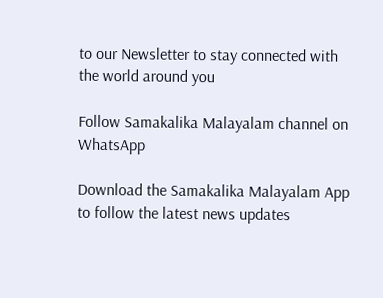to our Newsletter to stay connected with the world around you

Follow Samakalika Malayalam channel on WhatsApp

Download the Samakalika Malayalam App to follow the latest news updates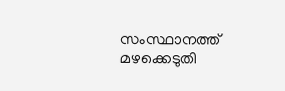സംസ്ഥാനത്ത് മഴക്കെടുതി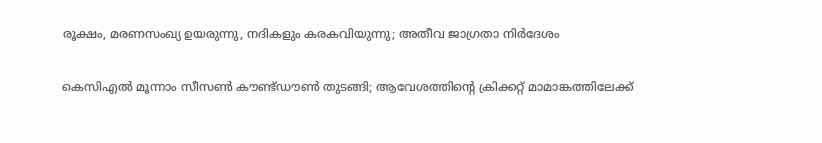രൂക്ഷം, മരണസംഖ്യ ഉയരുന്നു, നദികളും കരകവിയുന്നു; അതീവ ജാഗ്രതാ നിര്‍ദേശം

കെസിഎൽ മൂന്നാം സീസൺ കൗണ്ട്ഡൗൺ തുടങ്ങി; ആവേശത്തിന്റെ ക്രിക്കറ്റ് മാമാങ്കത്തിലേക്ക്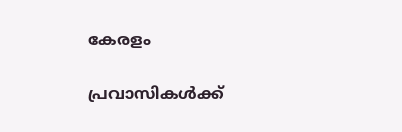കേരളം

പ്രവാസികള്‍ക്ക്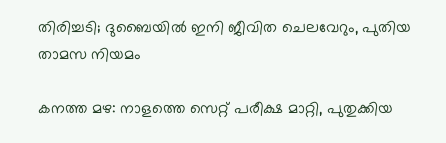തിരിച്ചടി; ദുബൈയില്‍ ഇനി ജീവിത ചെലവേറും, പുതിയ താമസ നിയമം

കനത്ത മഴ: നാളത്തെ സെറ്റ് പരീക്ഷ മാറ്റി, പുതുക്കിയ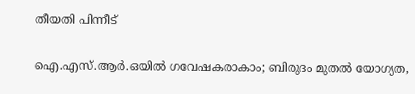തീയതി പിന്നീട്

ഐ.എസ്.ആർ.ഒയിൽ ഗവേഷകരാകാം; ബിരുദം മുതൽ യോഗ്യത,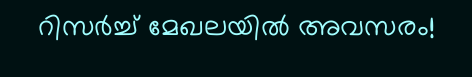റിസർച്ച് മേഖലയിൽ അവസരം!